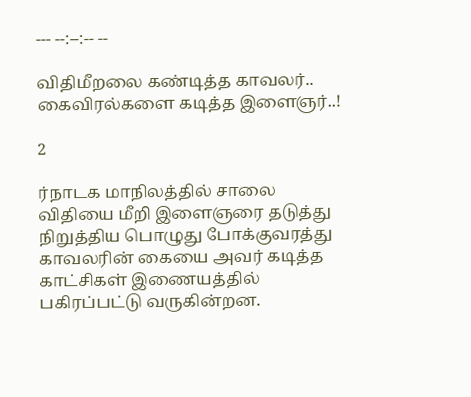--- --:--:-- --

விதிமீறலை கண்டித்த காவலர்.. கைவிரல்களை கடித்த இளைஞர்..!

2

ர்நாடக மாநிலத்தில் சாலை விதியை மீறி இளைஞரை தடுத்து நிறுத்திய பொழுது போக்குவரத்து காவலரின் கையை அவர் கடித்த காட்சிகள் இணையத்தில் பகிரப்பட்டு வருகின்றன.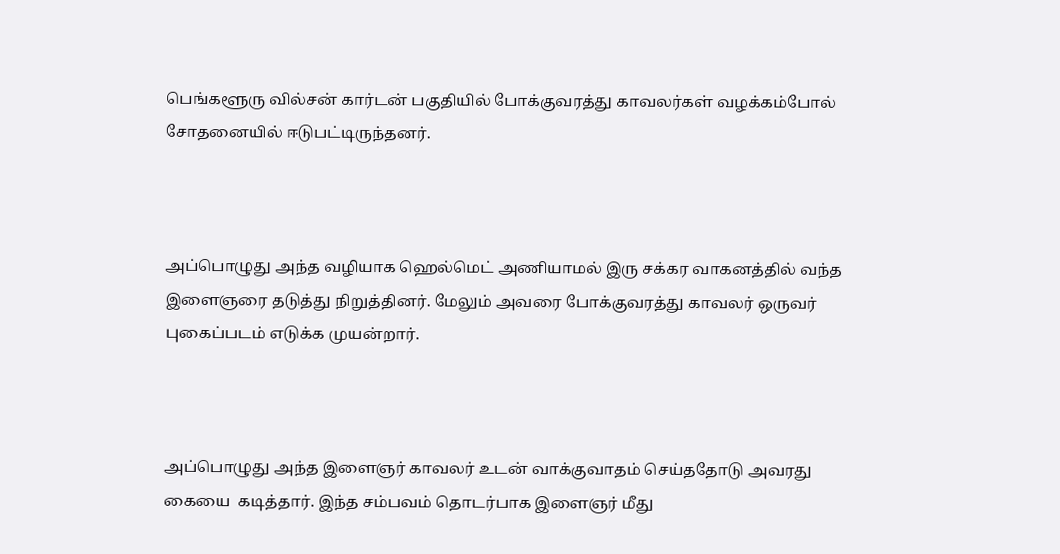பெங்களூரு வில்சன் கார்டன் பகுதியில் போக்குவரத்து காவலர்கள் வழக்கம்போல் சோதனையில் ஈடுபட்டிருந்தனர்.



அப்பொழுது அந்த வழியாக ஹெல்மெட் அணியாமல் இரு சக்கர வாகனத்தில் வந்த இளைஞரை தடுத்து நிறுத்தினர். மேலும் அவரை போக்குவரத்து காவலர் ஒருவர் புகைப்படம் எடுக்க முயன்றார்.



அப்பொழுது அந்த இளைஞர் காவலர் உடன் வாக்குவாதம் செய்ததோடு அவரது கையை  கடித்தார். இந்த சம்பவம் தொடர்பாக இளைஞர் மீது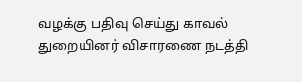வழக்கு பதிவு செய்து காவல் துறையினர் விசாரணை நடத்தி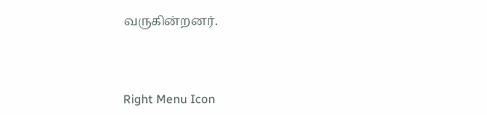வருகின்றனர்.



Right Menu Icon